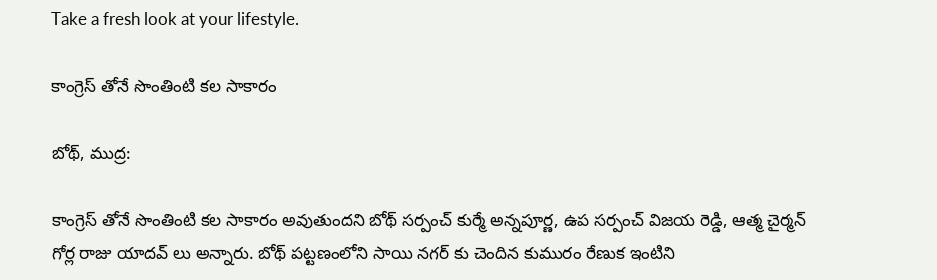Take a fresh look at your lifestyle.

కాంగ్రెస్ తోనే సొంతింటి కల సాకారం

బోథ్, ముద్ర:

కాంగ్రెస్ తోనే సొంతింటి కల సాకారం అవుతుందని బోథ్ సర్పంచ్ కుర్మే అన్నపూర్ణ, ఉప సర్పంచ్ విజయ రెడ్డి, ఆత్మ చైర్మన్ గోర్ల రాజు యాదవ్ లు అన్నారు. బోథ్ పట్టణంలోని సాయి నగర్‌ కు చెందిన కుమురం రేణుక ఇంటిని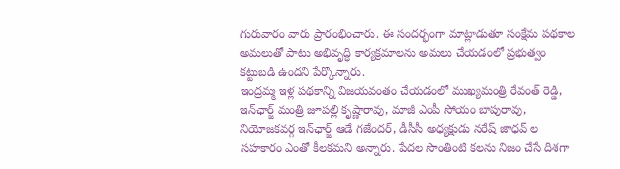గురువారం వారు ప్రారంభించారు. ఈ సందర్భంగా మాట్లాడుతూ సంక్షేమ పథకాల అమలుతో పాటు అభివృద్ధి కార్యక్రమాలను అమలు చేయడంలో ప్రభుత్వం కట్టుబడి ఉందని పేర్కొన్నారు.
ఇంద్రమ్మ ఇళ్ల పథకాన్ని విజయవంతం చేయడంలో ముఖ్యమంత్రి రేవంత్ రెడ్డి, ఇన్‌ఛార్జ్ మంత్రి జూపల్లి కృష్ణారావు, మాజీ ఎంపీ సోయం బాపురావు, నియోజకవర్గ ఇన్‌ఛార్జ్ ఆడే గజేందర్, డీసీసీ అధ్యక్షుడు నరేష్ జాధవ్ ల సహకారం ఎంతో కీలకమని అన్నారు. పేదల సొంతింటి కలను నిజం చేసే దిశగా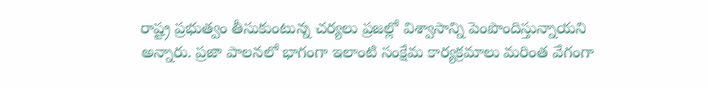రాష్ట్ర ప్రభుత్వం తీసుకుంటున్న చర్యలు ప్రజల్లో విశ్వాసాన్ని పెంపొందిస్తున్నాయని అన్నారు. ప్రజా పాలనలో భాగంగా ఇలాంటి సంక్షేమ కార్యక్రమాలు మరింత వేగంగా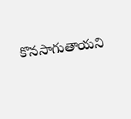కొనసాగుతాయని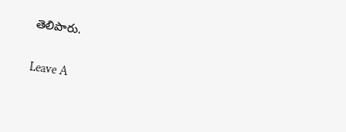తెలిపారు.

Leave A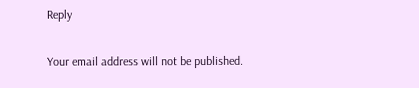Reply

Your email address will not be published.